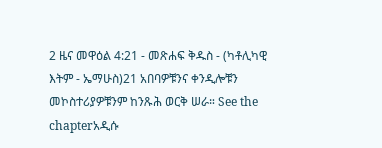2 ዜና መዋዕል 4:21 - መጽሐፍ ቅዱስ - (ካቶሊካዊ እትም - ኤማሁስ)21 አበባዎቹንና ቀንዲሎቹን መኮስተሪያዎቹንም ከንጹሕ ወርቅ ሠራ። See the chapterአዲሱ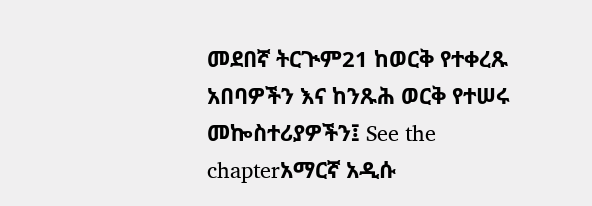መደበኛ ትርጒም21 ከወርቅ የተቀረጹ አበባዎችን እና ከንጹሕ ወርቅ የተሠሩ መኰስተሪያዎችን፤ See the chapterአማርኛ አዲሱ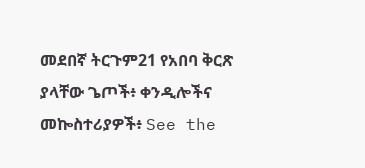መደበኛ ትርጉም21 የአበባ ቅርጽ ያላቸው ጌጦች፥ ቀንዲሎችና መኰስተሪያዎች፥ See the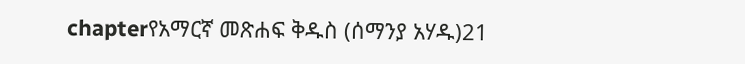chapterየአማርኛ መጽሐፍ ቅዱስ (ሰማንያ አሃዱ)21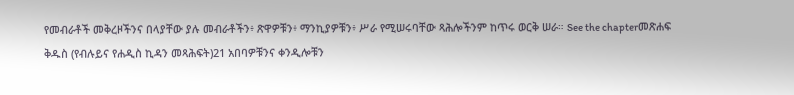የመብራቶች መቅረዞችንና በላያቸው ያሉ መብራቶችን፥ ጽዋዎቹን፥ ማንኪያዎቹን፥ ሥራ የሚሠሩባቸው ጻሕሎችንም ከጥሩ ወርቅ ሠራ። See the chapterመጽሐፍ ቅዱስ (የብሉይና የሐዲስ ኪዳን መጻሕፍት)21 አበባዎቹንና ቀንዲሎቹን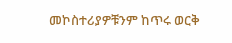መኮስተሪያዎቹንም ከጥሩ ወርቅ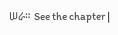ሠራ። See the chapter |